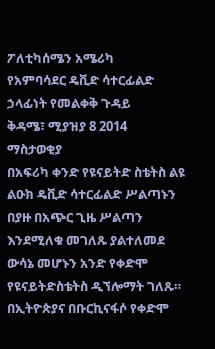ፖለቲካሰሜን አሜሪካ
የአምባሳደር ዴቪድ ሳተርፊልድ ኃላፊነት የመልቀቅ ጉዳይ
ቅዳሜ፣ ሚያዝያ 8 2014
ማስታወቂያ
በአፍሪካ ቀንድ የዩናይትድ ስቴትስ ልዩ ልዑክ ዴቪድ ሳተርፊልድ ሥልጣኑን በያዙ በአጭር ጊዜ ሥልጣን እንደሚለቁ መገለጹ ያልተለመደ ውሳኔ መሆኑን አንድ የቀድሞ የዩናይትድስቴትስ ዲኘሎማት ገለጹ።
በኢትዮጵያና በቡርኪናፋሶ የቀድሞ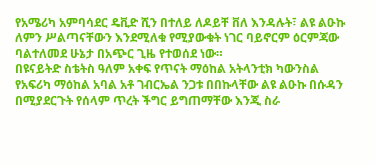የአሜሪካ አምባሳደር ዴቪድ ሺን በተለይ ለዶይቸ ቨለ እንዳሉት፣ ልዩ ልዑኩ ለምን ሥልጣናቸውን እንደሚለቁ የሚያውቁት ነገር ባይኖርም ዕርምጃው ባልተለመደ ሁኔታ በአጭር ጊዜ የተወሰደ ነው።
በዩናይትድ ስቴትስ ዓለም አቀፍ የጥናት ማዕከል አትላንቲክ ካውንስል የአፍሪካ ማዕከል አባል አቶ ገብርኤል ንጋቱ በበኩላቸው ልዩ ልዑኩ በሱዳን በሚያደርጉት የሰላም ጥረት ችግር ይግጠማቸው እንጂ ስራ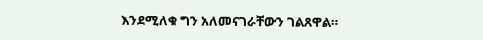እንደሚለቁ ግን አለመናገራቸውን ገልጸዋል።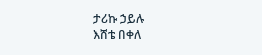ታሪኩ ኃይሉ
እሸቴ በቀለ